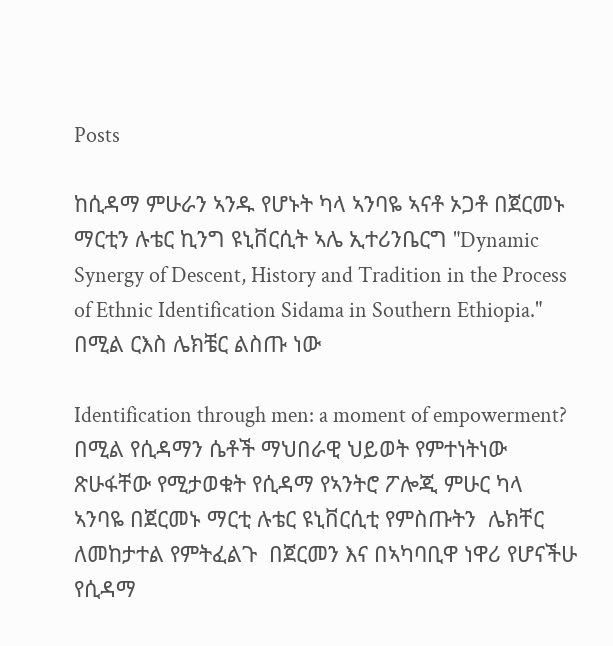Posts

ከሲዳማ ምሁራን ኣንዱ የሆኑት ካላ ኣንባዬ ኣናቶ ኦጋቶ በጀርመኑ ማርቲን ሉቴር ኪንግ ዩኒቨርሲት ኣሌ ኢተሪንቤርግ "Dynamic Synergy of Descent, History and Tradition in the Process of Ethnic Identification Sidama in Southern Ethiopia." በሚል ርእስ ሌክቼር ልስጡ ነው

Identification through men: a moment of empowerment? በሚል የሲዳማን ሴቶች ማህበራዊ ህይወት የምተነትነው ጽሁፋቸው የሚታወቁት የሲዳማ የኣንትሮ ፖሎጂ ምሁር ካላ ኣንባዬ በጀርመኑ ማርቲ ሉቴር ዩኒቨርሲቲ የምስጡትን  ሌክቸር ለመከታተል የምትፈልጉ  በጀርመን እና በኣካባቢዋ ነዋሪ የሆናችሁ  የሲዳማ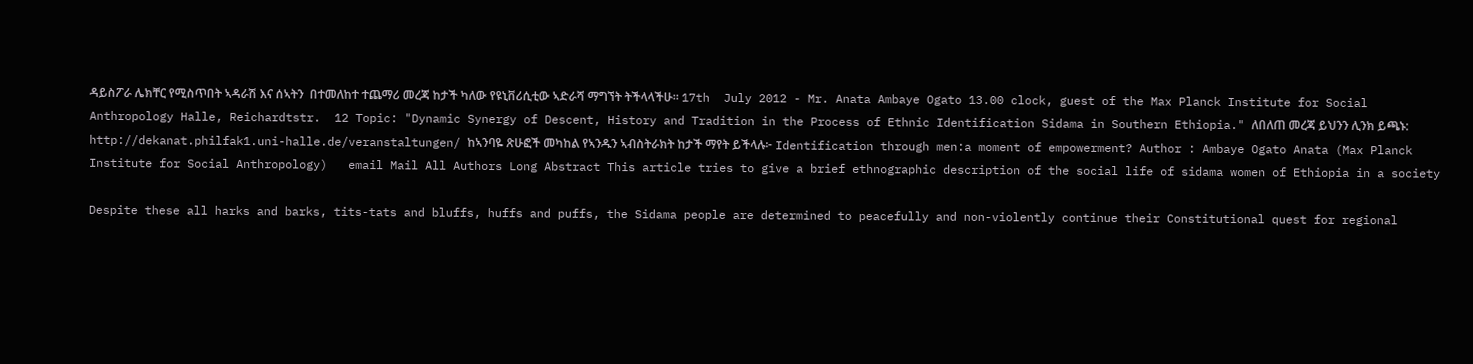ዳይስፖራ ሌክቸር የሚስጥበት ኣዳራሽ እና ሰኣትን  በተመለከተ ተጨማሪ መረጃ ከታች ካለው የዩኒቨሪሲቲው ኣድራሻ ማግኘት ትችላላችሁ። 17th  July 2012 - Mr. Anata Ambaye Ogato 13.00 clock, guest of the Max Planck Institute for Social Anthropology Halle, Reichardtstr.  12 Topic: "Dynamic Synergy of Descent, History and Tradition in the Process of Ethnic Identification Sidama in Southern Ethiopia." ለበለጠ መረጃ ይህንን ሊንክ ይጫኑ:  http://dekanat.philfak1.uni-halle.de/veranstaltungen/ ከኣንባዬ ጽሁፎች መካከል የኣንዱን ኣብስትራክት ከታች ማየት ይችላሉ፦ Identification through men:a moment of empowerment? Author : Ambaye Ogato Anata (Max Planck Institute for Social Anthropology)   email Mail All Authors Long Abstract This article tries to give a brief ethnographic description of the social life of sidama women of Ethiopia in a society

Despite these all harks and barks, tits-tats and bluffs, huffs and puffs, the Sidama people are determined to peacefully and non-violently continue their Constitutional quest for regional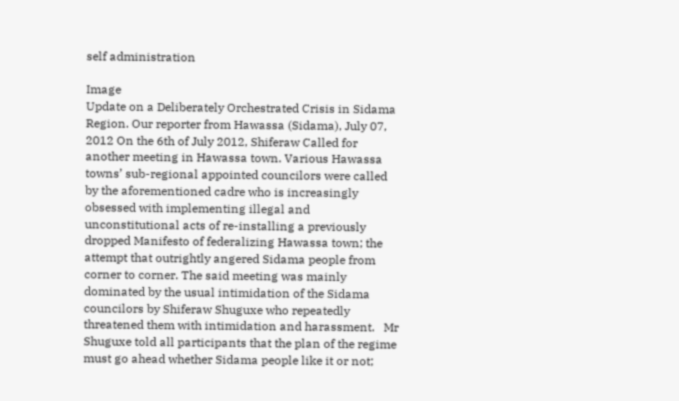self administration

Image
Update on a Deliberately Orchestrated Crisis in Sidama Region. Our reporter from Hawassa (Sidama), July 07, 2012 On the 6th of July 2012, Shiferaw Called for another meeting in Hawassa town. Various Hawassa towns’ sub-regional appointed councilors were called by the aforementioned cadre who is increasingly obsessed with implementing illegal and unconstitutional acts of re-installing a previously dropped Manifesto of federalizing Hawassa town; the attempt that outrightly angered Sidama people from corner to corner. The said meeting was mainly dominated by the usual intimidation of the Sidama councilors by Shiferaw Shuguxe who repeatedly threatened them with intimidation and harassment.   Mr Shuguxe told all participants that the plan of the regime must go ahead whether Sidama people like it or not;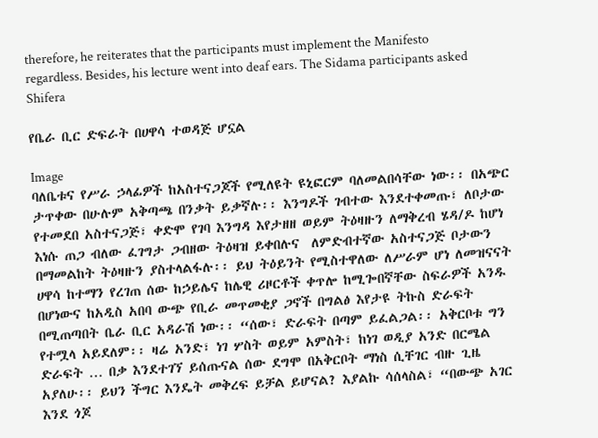therefore, he reiterates that the participants must implement the Manifesto regardless. Besides, his lecture went into deaf ears. The Sidama participants asked Shifera

የቤራ ቢር ድፍራት በሀዋሳ ተወዳጅ ሆኗል

Image
ባለቤቱና የሥራ ኃላፊዎች ከአስተናጋጆች የሚለዩት ዩኒፎርም ባለመልበሳቸው ነው፡፡ በአጭር ታጥቀው በሁሉም አቅጣጫ በንቃት ይቃኛሉ፡፡ እንግዶች ገብተው እንደተቀመጡ፣ ለቦታው የተመደበ አስተናጋጅ፣ ቀድሞ የገባ እንግዳ እየታዘዘ ወይም ትዕዛዙን ለማቅረብ ሄዳ/ዶ ከሆነ እነሱ ጠጋ ብለው ፈገግታ ጋብዘው ትዕዛዝ ይቀበሉና  ለምድብተኛው አስተናጋጅ ቦታውን በማመልከት ትዕዛዙን ያስተላልፋሉ፡፡ ይህ ትዕይንት የሚስተዋለው ለሥራም ሆነ ለመዝናናት ሀዋሳ ከተማን የረገጠ ሰው ከኃይሌና ከሌዊ ሪዞርቶች ቀጥሎ ከሚጐበኛቸው ስፍራዎች አንዱ በሆነውና ከአዲስ አበባ ውጭ የቢራ መጥመቂያ ጋኖች በግልፅ እየታዩ ትኩስ ድራፍት በሚጠጣበት ቤራ ቢር አዳራሽ ነው፡፡ “ሰው፣ ድራፍት በጣም ይፈልጋል፡፡ አቅርቦቱ ግን የተሟላ አይደለም፡፡ ዛሬ አንድ፣ ነገ ሦስት ወይም አምስት፣ ከነገ ወዲያ አንድ በርሜል ድራፍት … በቃ እንደተገኘ ይሰጡናል ሰው ደግሞ በአቅርቦት ማነስ ሲቸገር ብዙ ጊዜ አያለሁ፡፡ ይህን ችግር እንዴት መቅረፍ ይቻል ይሆናል? እያልኩ ሳሰላስል፣ “በውጭ አገር እንደ ጎጆ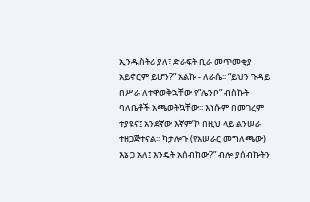ኢንዱስትሪ ያለ፣ ድራፍት ቢራ መጥመቂያ አይኖርም ይሆን?” አልኩ - ለራሴ፡፡ “ይህን ጉዳይ በሥራ ለተዋወቅኋቸው የ”ሌንቦ” ብስኩት ባለቤቶች አጫወትኳቸው፡፡ እነሱም በመገረም ተያዩና፤ አንደኛው እኛም’ኮ በዚህ ላይ ልንሠራ ተዘጋጅተናል፡፡ ካታሎጉ (የአሠራር መግለጫው) እኔ ጋ አለ፤ እንዴት አሰብከው?” ብሎ ያሰብኩትን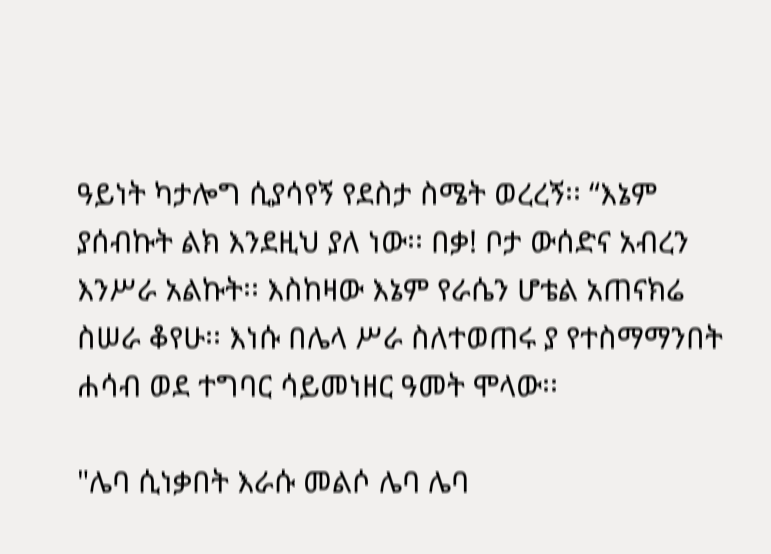ዓይነት ካታሎግ ሲያሳየኝ የደስታ ስሜት ወረረኝ፡፡ “እኔም ያሰብኩት ልክ እንደዚህ ያለ ነው፡፡ በቃ! ቦታ ውሰድና አብረን እንሥራ አልኩት፡፡ እስከዛው እኔም የራሴን ሆቴል አጠናክሬ ስሠራ ቆየሁ፡፡ እነሱ በሌላ ሥራ ስለተወጠሩ ያ የተስማማንበት ሐሳብ ወደ ተግባር ሳይመነዘር ዓመት ሞላው፡፡

"ሌባ ሲነቃበት እራሱ መልሶ ሌባ ሌባ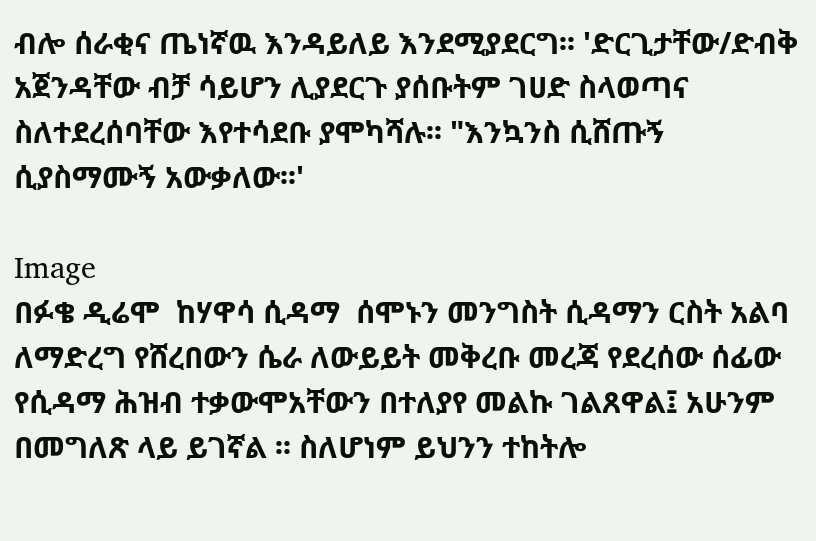ብሎ ሰራቂና ጤነኛዉ እንዳይለይ እንደሚያደርግ፡፡ 'ድርጊታቸው/ድብቅ አጀንዳቸው ብቻ ሳይሆን ሊያደርጉ ያሰቡትም ገሀድ ስላወጣና ስለተደረሰባቸው እየተሳደቡ ያሞካሻሉ፡፡ "እንኳንስ ሲሸጡኝ ሲያስማሙኝ አውቃለው፡፡'

Image
በፉቄ ዲሬሞ  ከሃዋሳ ሲዳማ  ሰሞኑን መንግስት ሲዳማን ርስት አልባ ለማድረግ የሸረበውን ሴራ ለውይይት መቅረቡ መረጃ የደረሰው ሰፊው የሲዳማ ሕዝብ ተቃውሞአቸውን በተለያየ መልኩ ገልጸዋል፤ አሁንም በመግለጽ ላይ ይገኛል ፡፡ ስለሆነም ይህንን ተከትሎ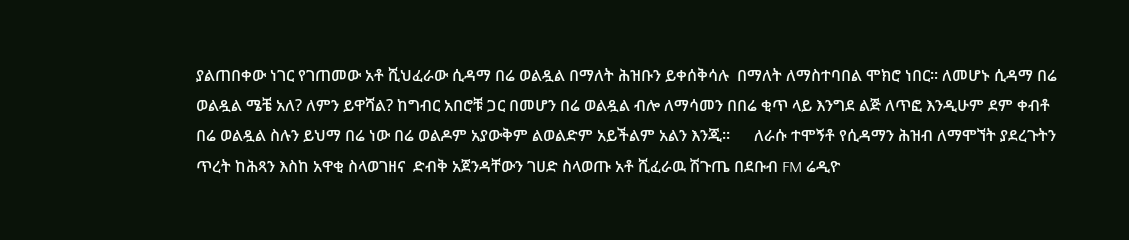ያልጠበቀው ነገር የገጠመው አቶ ሺህፈራው ሲዳማ በሬ ወልዷል በማለት ሕዝቡን ይቀሰቅሳሉ  በማለት ለማስተባበል ሞክሮ ነበር፡፡ ለመሆኑ ሲዳማ በሬ ወልዷል ሜቼ አለ? ለምን ይዋሻል? ከግብር አበሮቹ ጋር በመሆን በሬ ወልዷል ብሎ ለማሳመን በበሬ ቂጥ ላይ እንግደ ልጅ ለጥፎ እንዲሁም ደም ቀብቶ በሬ ወልዷል ስሉን ይህማ በሬ ነው በሬ ወልዶም አያውቅም ልወልድም አይችልም አልን እንጂ፡፡      ለራሱ ተሞኝቶ የሲዳማን ሕዝብ ለማሞኘት ያደረጉትን ጥረት ከሕጻን እስከ አዋቂ ስላወገዘና  ድብቅ አጀንዳቸውን ገሀድ ስላወጡ አቶ ሺፈራዉ ሽጉጤ በደቡብ FM ሬዲዮ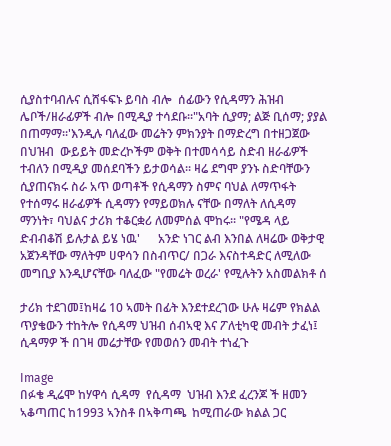ሲያስተባብሉና ሲሸፋፍኑ ይባስ ብሎ  ሰፊውን የሲዳማን ሕዝብ ሌቦች/ዘራፊዎች ብሎ በሚዲያ ተሳደቡ፡፡"አባት ሲያማ; ልጅ ቢሰማ; ያያል በጠማማ፡፡'እንዲሉ ባለፈው መሬትን ምክንያት በማድረግ በተዘጋጀው በህዝብ  ውይይት መድረኮችም ወቅት በተመሳሳይ ስድብ ዘራፊዎች ተብለን በሚዲያ መሰደባችን ይታወሳል፡፡ ዛሬ ደግሞ ያንኑ ስድባቸውን ሲያጠናክሩ ስራ አጥ ወጣቶች የሲዳማን ስምና ባህል ለማጥፋት የተሰማሩ ዘራፊዎች ሲዳማን የማይወክሉ ናቸው በማለት ለሲዳማ ማንነት፣ ባህልና ታሪክ ተቆርቋሪ ለመምሰል ሞከሩ፡፡ "የሜዳ ላይ ድብብቆሽ ይሉታል ይሄ ነዉ'      አንድ ነገር ልብ እንበል ለዛሬው ወቅታዊ አጀንዳቸው ማለትም ሀዋሳን በስብጥር/ በጋራ እናስተዳድር ለሚለው መግቢያ እንዲሆናቸው ባለፈው "የመሬት ወረራ' የሚሉትን አስመልክቶ ሰ

ታሪክ ተደገመ፤ከዛሬ 10 ኣመት በፊት እንደተደረገው ሁሉ ዛሬም የክልል ጥያቄውን ተከትሎ የሲዳማ ህዝብ ሰብኣዊ እና ፖለቲካዊ መብት ታፈነ፤ ሲዳማዎ ች በገዛ መሬታቸው የመወሰን መብት ተነፈጉ

Image
በፉቄ ዲሬሞ ከሃዋሳ ሲዳማ  የሲዳማ  ህዝብ እንደ ፈረንጆ ች ዘመን ኣቆጣጠር ከ1993 ኣንስቶ በኣቅጣጫ  ከሚጠራው ክልል ጋር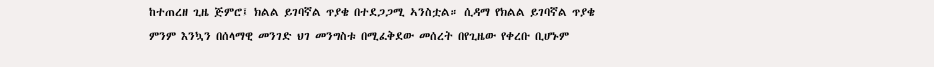ከተጠረዘ ጊዜ ጅምሮ፤ ክልል ይገባኛል ጥያቄ በተደጋጋሚ ኣንስቷል። ሲዳማ የክልል ይገባኛል ጥያቄ ምንም እንኳን በሰላማዊ መንገድ ህገ መንግስቱ በሚፈቅደው መሰረት በየጊዜው የቀረቡ ቢሆኑም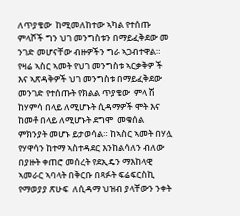ለጥያቄው  ከሚመለከተው ኣካል የተሰጡ ምላሾች ግን ህገ መንግስቱን በማይፈቅደው መ ንገድ መሆናቸው ብዙዎችን ግራ ኣጋብተዋል። የዛሬ ኣስር ኣመት የህገ መንግስቱ ኣርቃቅዎ ች  እና ኣጽዳቅዎች ህገ መንግስቱ በማይፈቅደው መንገድ የተሰጡት የክልል ጥያቄው  ምላ ሽ  ከሃምሳ በላይ ለሚሆኑት ሲዳማዎች ሞት እና ከመቶ በላይ ለሚሆኑት ደግሞ  መቁሰል ምክንያት መሆኑ ይታወሳል። ከኣስር ኣመት በሃሏ የሃዋሳን ከተማ ኣስተዳደር እንከልሳለን ብለው በያዙት ቀጠሮ መሰረት የደኢዴን ማእከላዊ ኣመራር ኣባላት በቅርቡ በጻፉት ፍሬፍርስኪ የማወያያ ጽሁፍ  ለሲዳማ ህዝብ ያላቸውን ንቀት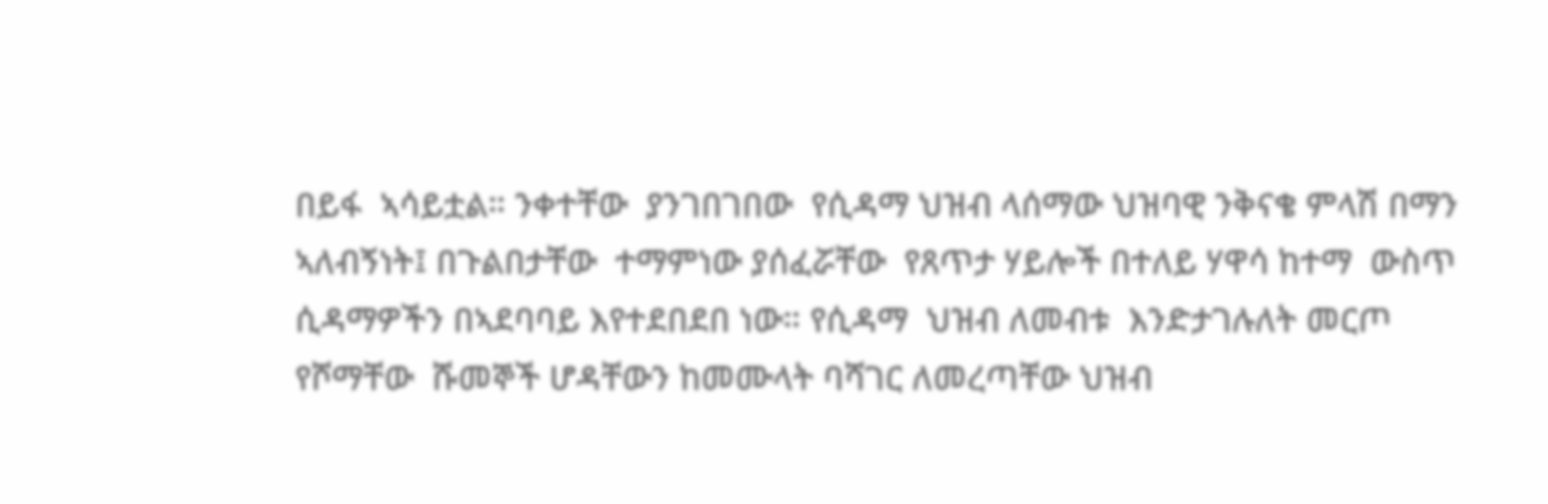በይፋ  ኣሳይቷል። ንቀተቸው  ያንገበገበው  የሲዳማ ህዝብ ላሰማው ህዝባዊ ንቅናቄ ምላሽ በማን ኣለብኝነት፤ በጉልበታቸው  ተማምነው ያሰፈሯቸው  የጸጥታ ሃይሎች በተለይ ሃዋሳ ከተማ  ውስጥ ሲዳማዎችን በኣደባባይ እየተደበደበ ነው። የሲዳማ  ህዝብ ለመብቱ  እንድታገሉለት መርጦ የሾማቸው  ሹመኞች ሆዳቸውን ከመሙላት ባሻገር ለመረጣቸው ህዝብ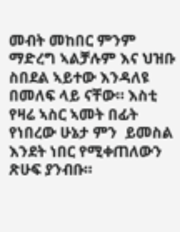መብት መከበር ምንም ማድረግ ኣልቻሉም እና ህዝቡ ስበደል ኣይተው እንዳለዩ በመለፍ ላይ ናቸው። እስቲ የዛሬ ኣስር ኣመት በፊት የነበረው ሁኔታ ምን  ይመስል እንደት ነበር የሚቀጠለውን ጽሁፍ ያንብቡ።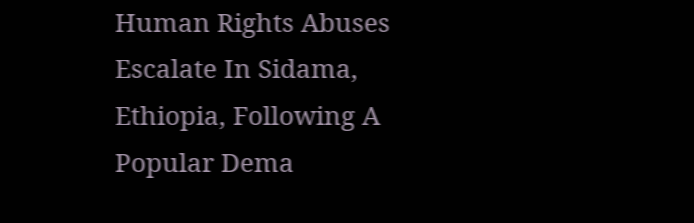Human Rights Abuses Escalate In Sidama, Ethiopia, Following A Popular Dema